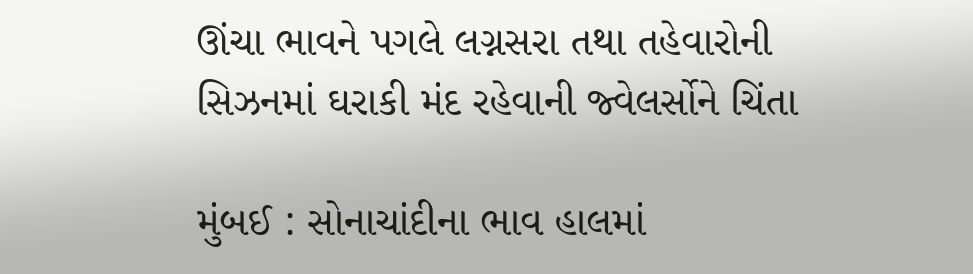ઊંચા ભાવને પગલે લગ્નસરા તથા તહેવારોની સિઝનમાં ઘરાકી મંદ રહેવાની જ્વેલર્સોને ચિંતા

મુંબઈ : સોનાચાંદીના ભાવ હાલમાં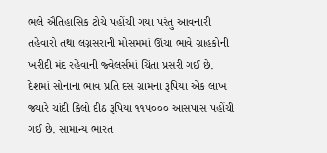ભલે ઐતિહાસિક ટોચે પહોંચી ગયા પરંતુ આવનારી તહેવારો તથા લગ્નસરાની મોસમમાં ઊંચા ભાવે ગ્રાહકોની ખરીદી મંદ રહેવાની જ્વેલર્સમાં ચિંતા પ્રસરી ગઈ છે. દેશમાં સોનાના ભાવ પ્રતિ દસ ગ્રામના રૂપિયા એક લાખ જ્યારે ચાંદી કિલો દીઠ રૂપિયા ૧૧૫૦૦૦ આસપાસ પહોંચી ગઈ છે. સામાન્ય ભારત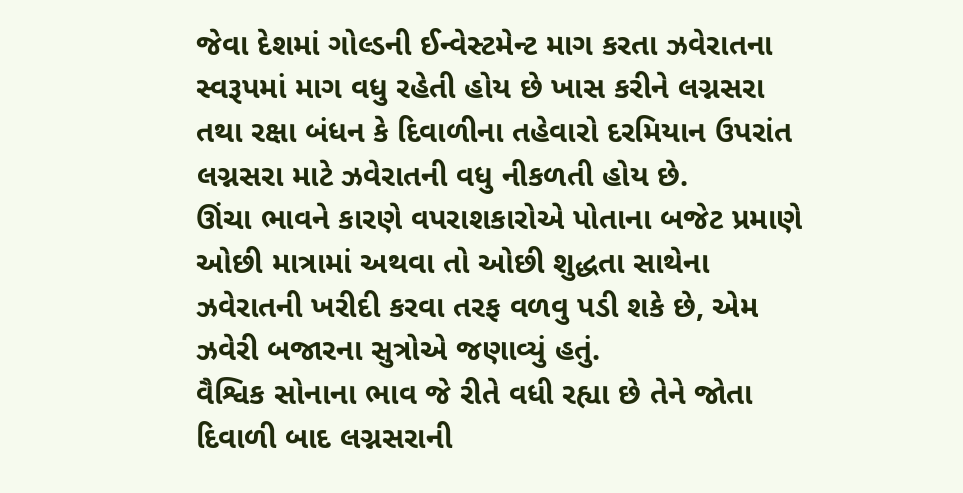જેવા દેશમાં ગોલ્ડની ઈન્વેસ્ટમેન્ટ માગ કરતા ઝવેરાતના સ્વરૂપમાં માગ વધુ રહેતી હોય છે ખાસ કરીને લગ્નસરા તથા રક્ષા બંધન કે દિવાળીના તહેવારો દરમિયાન ઉપરાંત લગ્નસરા માટે ઝવેરાતની વધુ નીકળતી હોય છે.
ઊંચા ભાવને કારણે વપરાશકારોએ પોતાના બજેટ પ્રમાણે ઓછી માત્રામાં અથવા તો ઓછી શુદ્ધતા સાથેના ઝવેરાતની ખરીદી કરવા તરફ વળવુ પડી શકે છે, એમ ઝવેરી બજારના સુત્રોએ જણાવ્યું હતું.
વૈશ્વિક સોનાના ભાવ જે રીતે વધી રહ્યા છે તેને જોતા દિવાળી બાદ લગ્નસરાની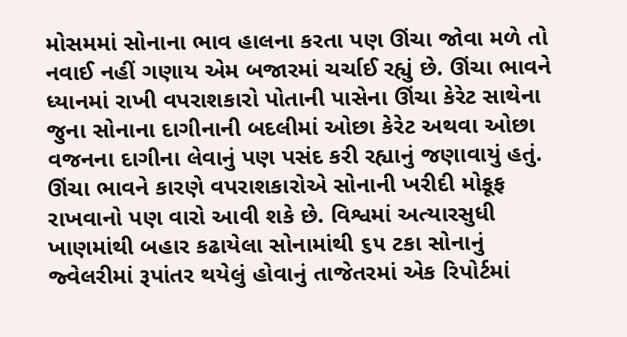મોસમમાં સોનાના ભાવ હાલના કરતા પણ ઊંચા જોવા મળે તો નવાઈ નહીં ગણાય એમ બજારમાં ચર્ચાઈ રહ્યું છે. ઊંચા ભાવને ધ્યાનમાં રાખી વપરાશકારો પોતાની પાસેના ઊંચા કેરેટ સાથેના જુના સોનાના દાગીનાની બદલીમાં ઓછા કેરેટ અથવા ઓછા વજનના દાગીના લેવાનું પણ પસંદ કરી રહ્યાનું જણાવાયું હતું.
ઊંચા ભાવને કારણે વપરાશકારોએ સોનાની ખરીદી મોકૂફ રાખવાનો પણ વારો આવી શકે છે. વિશ્વમાં અત્યારસુધી ખાણમાંથી બહાર કઢાયેલા સોનામાંથી ૬૫ ટકા સોનાનું જ્વેલરીમાં રૂપાંતર થયેલું હોવાનું તાજેતરમાં એક રિપોર્ટમાં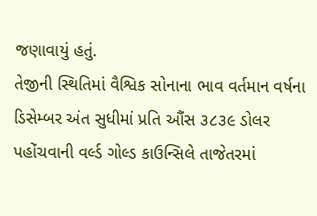જણાવાયું હતું.
તેજીની સ્થિતિમાં વૈશ્વિક સોનાના ભાવ વર્તમાન વર્ષના ડિસેમ્બર અંત સુધીમાં પ્રતિ ઔંસ ૩૮૩૯ ડોલર પહોંચવાની વર્લ્ડ ગોલ્ડ કાઉન્સિલે તાજેતરમાં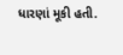ધારણાં મૂકી હતી.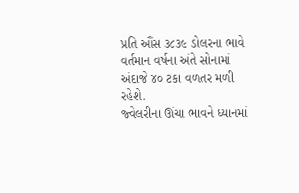પ્રતિ ઔંસ ૩૮૩૯ ડોલરના ભાવે વર્તમાન વર્ષના અંતે સોનામાં અંદાજે ૪૦ ટકા વળતર મળી રહેશે.
જ્વેલરીના ઊંચા ભાવને ધ્યાનમાં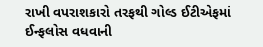રાખી વપરાશકારો તરફથી ગોલ્ડ ઈટીએફમાં ઈન્ફલોસ વધવાની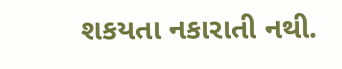શકયતા નકારાતી નથી.